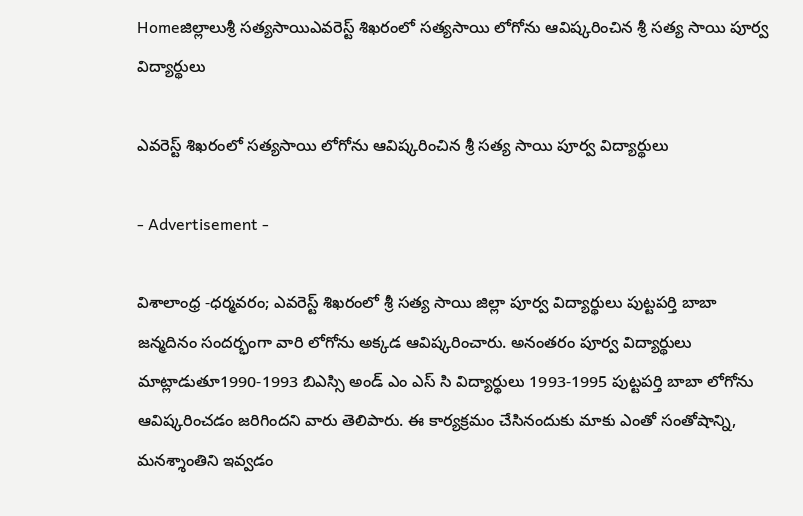Homeజిల్లాలుశ్రీ సత్యసాయిఎవరెస్ట్ శిఖరంలో సత్యసాయి లోగోను ఆవిష్కరించిన శ్రీ సత్య సాయి పూర్వ విద్యార్థులు

ఎవరెస్ట్ శిఖరంలో సత్యసాయి లోగోను ఆవిష్కరించిన శ్రీ సత్య సాయి పూర్వ విద్యార్థులు

- Advertisement -

విశాలాంధ్ర -ధర్మవరం; ఎవరెస్ట్ శిఖరంలో శ్రీ సత్య సాయి జిల్లా పూర్వ విద్యార్థులు పుట్టపర్తి బాబా జన్మదినం సందర్భంగా వారి లోగోను అక్కడ ఆవిష్కరించారు. అనంతరం పూర్వ విద్యార్థులు మాట్లాడుతూ1990-1993 బిఎస్సి అండ్ ఎం ఎస్ సి విద్యార్థులు 1993-1995 పుట్టపర్తి బాబా లోగోను ఆవిష్కరించడం జరిగిందని వారు తెలిపారు. ఈ కార్యక్రమం చేసినందుకు మాకు ఎంతో సంతోషాన్ని, మనశ్శాంతిని ఇవ్వడం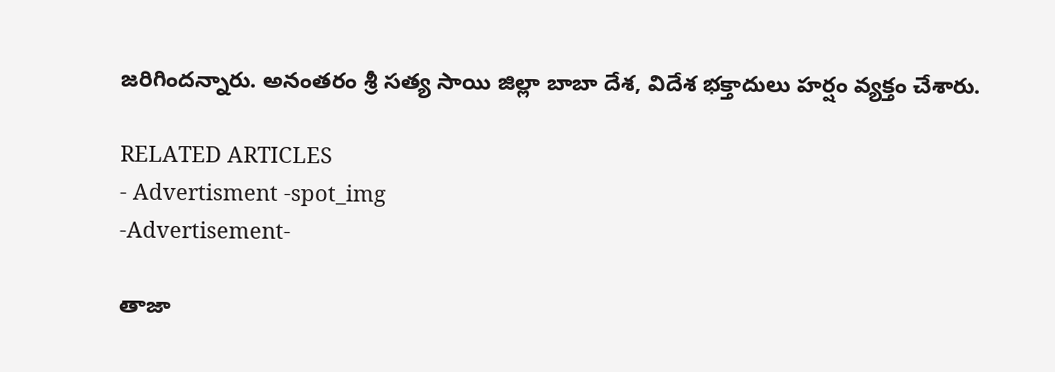జరిగిందన్నారు. అనంతరం శ్రీ సత్య సాయి జిల్లా బాబా దేశ, విదేశ భక్తాదులు హర్షం వ్యక్తం చేశారు.

RELATED ARTICLES
- Advertisment -spot_img
-Advertisement-

తాజా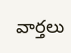వార్తలు